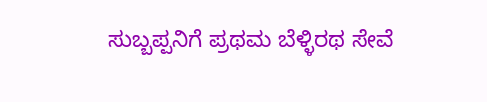ಸುಬ್ಬಪ್ಪನಿಗೆ ಪ್ರಥಮ ಬೆಳ್ಳಿರಥ ಸೇವೆ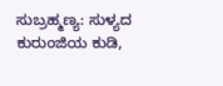ಸುಬ್ರಹ್ಮಣ್ಯ: ಸುಳ್ಯದ ಕುರುಂಜಿಯ ಕುಡಿ,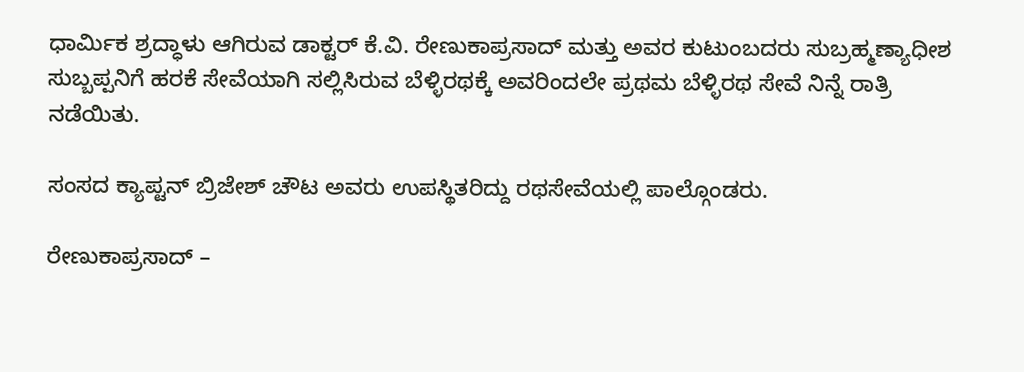ಧಾರ್ಮಿಕ ಶ್ರದ್ಧಾಳು ಆಗಿರುವ ಡಾಕ್ಟರ್ ಕೆ.ವಿ. ರೇಣುಕಾಪ್ರಸಾದ್ ಮತ್ತು ಅವರ ಕುಟುಂಬದರು ಸುಬ್ರಹ್ಮಣ್ಯಾಧೀಶ ಸುಬ್ಬಪ್ಪನಿಗೆ ಹರಕೆ ಸೇವೆಯಾಗಿ ಸಲ್ಲಿಸಿರುವ ಬೆಳ್ಳಿರಥಕ್ಕೆ ಅವರಿಂದಲೇ ಪ್ರಥಮ ಬೆಳ್ಳಿರಥ ಸೇವೆ ನಿನ್ನೆ ರಾತ್ರಿ ನಡೆಯಿತು.

ಸಂಸದ ಕ್ಯಾಪ್ಟನ್ ಬ್ರಿಜೇಶ್ ಚೌಟ ಅವರು ಉಪಸ್ಥಿತರಿದ್ದು ರಥಸೇವೆಯಲ್ಲಿ ಪಾಲ್ಗೊಂಡರು.

ರೇಣುಕಾಪ್ರಸಾದ್ –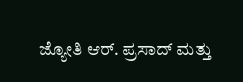ಜ್ಯೋತಿ ಆರ್. ಪ್ರಸಾದ್ ಮತ್ತು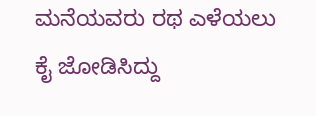ಮನೆಯವರು ರಥ ಎಳೆಯಲು ಕೈ ಜೋಡಿಸಿದ್ದು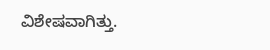ವಿಶೇಷವಾಗಿತ್ತು.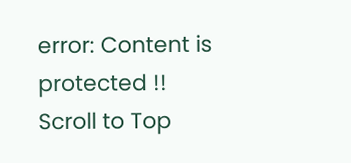error: Content is protected !!
Scroll to Top